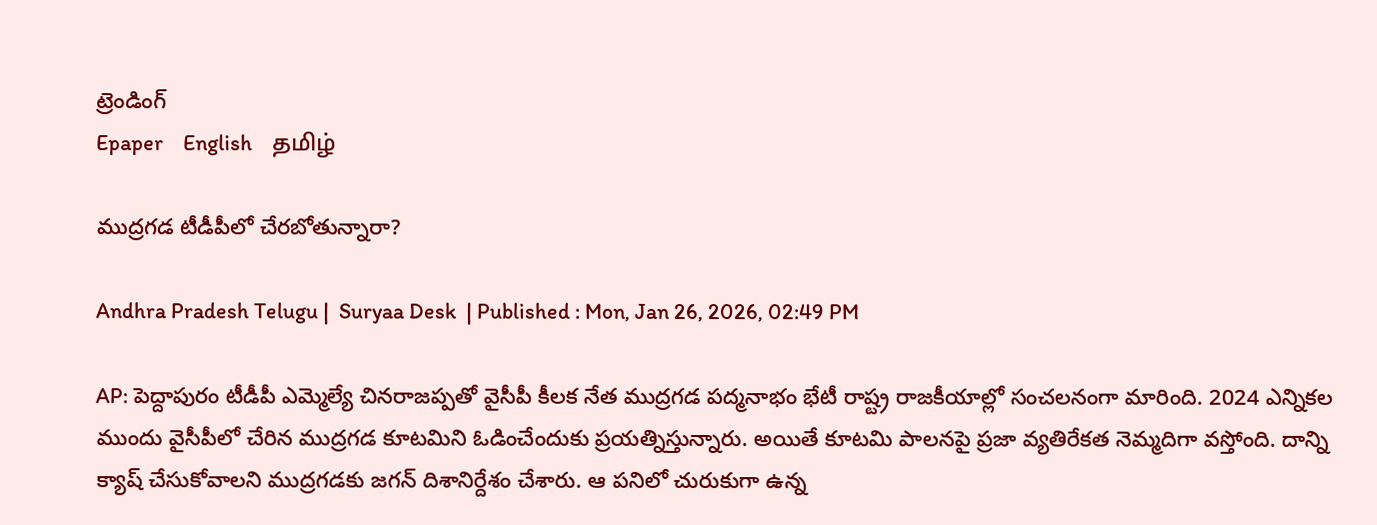ట్రెండింగ్
Epaper    English    தமிழ்

ముద్రగడ టీడీపీలో చేరబోతున్నారా?

Andhra Pradesh Telugu |  Suryaa Desk  | Published : Mon, Jan 26, 2026, 02:49 PM

AP: పెద్దాపురం టీడీపీ ఎమ్మెల్యే చినరాజప్పతో వైసీపీ కీలక నేత ముద్రగడ పద్మనాభం భేటీ రాష్ట్ర రాజకీయాల్లో సంచలనంగా మారింది. 2024 ఎన్నికల ముందు వైసీపీలో చేరిన ముద్రగడ కూటమిని ఓడించేందుకు ప్రయత్నిస్తున్నారు. అయితే కూటమి పాలనపై ప్రజా వ్యతిరేకత నెమ్మదిగా వస్తోంది. దాన్ని క్యాష్ చేసుకోవాలని ముద్రగడకు జగన్ దిశానిర్దేశం చేశారు. ఆ పనిలో చురుకుగా ఉన్న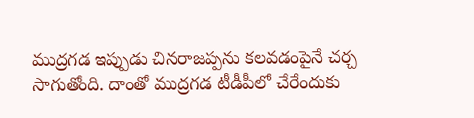ముద్రగడ ఇప్పుడు చినరాజప్పను కలవడంపైనే చర్చ సాగుతోంది. దాంతో ముద్రగడ టీడీపీలో చేరేందుకు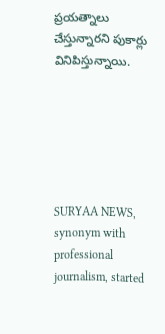ప్రయత్నాలు చేస్తున్నారని పుకార్లు వినిపిస్తున్నాయి.






SURYAA NEWS, synonym with professional journalism, started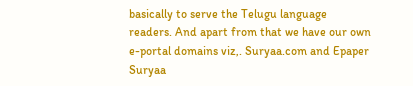basically to serve the Telugu language readers. And apart from that we have our own e-portal domains viz,. Suryaa.com and Epaper Suryaa